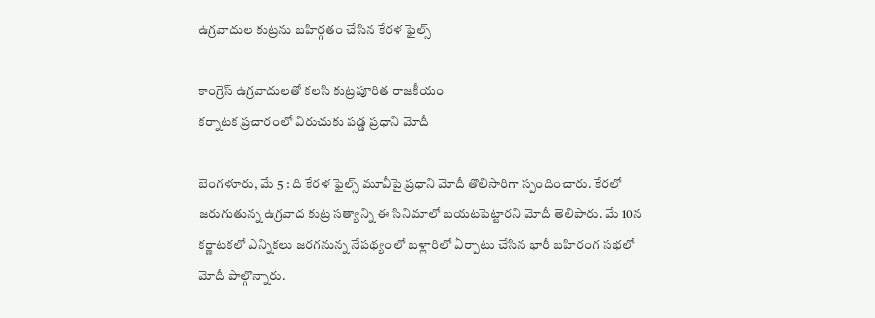ఉ‌గ్రవాదుల కుట్రను బహిర్గతం చేసిన కేరళ ఫైల్స్

కాంగ్రెస్‌ ఉ‌గ్రవాదులతో కలసి కుట్రపూరిత రాజకీయం
కర్నాటక ప్రచారంలో విరుచుకు పడ్డ ప్రధాని మోదీ

బెంగళూరు, మే 5 : ది కేరళ ఫైల్స్ ‌మూవీపై ప్రధాని మోదీ తొలిసారిగా స్పందించారు. కేరలో జరుగుతున్న ఉగ్రవాద కుట్ర సత్యాన్ని ఈ సినిమాలో బయటపెట్టారని మోదీ తెలిపారు. మే 10న కర్ణాటకలో ఎన్నికలు జరగనున్న నేపథ్యంలో బళ్లారిలో ఏర్పాటు చేసిన భారీ బహిరంగ సభలో మోదీ పాల్గొన్నారు.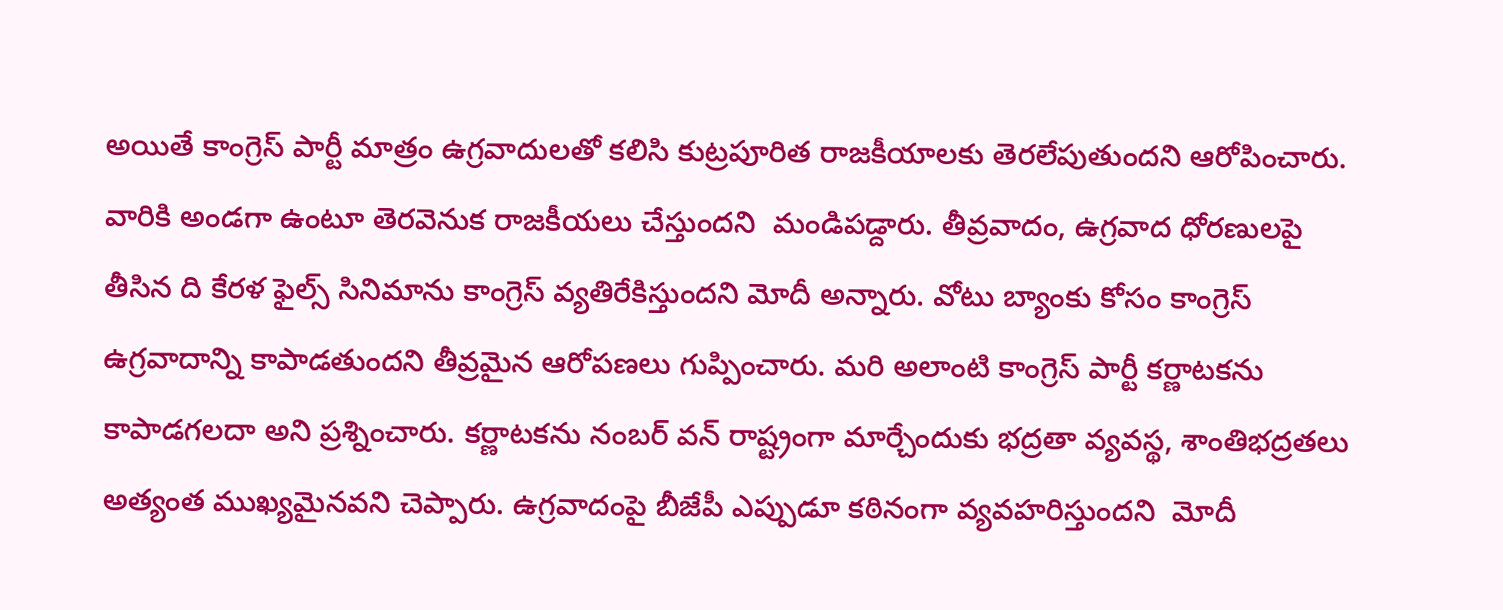అయితే కాంగ్రెస్‌ ‌పార్టీ మాత్రం ఉగ్రవాదులతో కలిసి కుట్రపూరిత రాజకీయాలకు తెరలేపుతుందని ఆరోపించారు. వారికి అండగా ఉంటూ తెరవెనుక రాజకీయలు చేస్తుందని  మండిపడ్దారు. తీవ్రవాదం, ఉగ్రవాద ధోరణులపై తీసిన ది కేరళ ఫైల్స్ ‌సినిమాను కాంగ్రెస్‌ ‌వ్యతిరేకిస్తుందని మోదీ అన్నారు. వోటు బ్యాంకు కోసం కాంగ్రెస్‌ ఉ‌గ్రవాదాన్ని కాపాడతుందని తీవ్రమైన ఆరోపణలు గుప్పించారు. మరి అలాంటి కాంగ్రెస్‌ ‌పార్టీ కర్ణాటకను కాపాడగలదా అని ప్రశ్నించారు. కర్ణాటకను నంబర్‌ ‌వన్‌ ‌రాష్ట్రంగా మార్చేందుకు భద్రతా వ్యవస్థ, శాంతిభద్రతలు అత్యంత ముఖ్యమైనవని చెప్పారు. ఉగ్రవాదంపై బీజేపీ ఎప్పుడూ కఠినంగా వ్యవహరిస్తుందని  మోదీ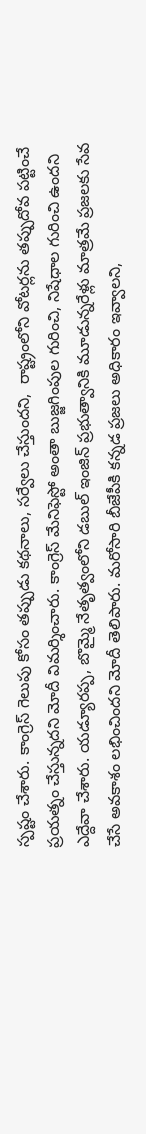స్పష్టం చేశారు. కాంగ్రెస్‌ ‌గెలుపు కోసం తప్పుడు కథనాలు, సర్వేలు చేస్తుందని,  రాష్ట్రంలోని వోటర్లను తప్పుదోవ పట్టించే ప్రయత్నం చేస్తున్నదని మోదీ విమర్శించారు. కాంగ్రెస్‌ ‌మేనిఫెస్టో అంతా బుజ్జగింపుల గురించి, నిషేధాల గురించి ఉందని ఎద్దేవా చేశారు. యడ్యూరప్ప, బొమ్మై నేతృత్వంలోని డబుల్‌ ఇం‌జిన్‌ ‌ప్రభుత్వానికి మూడున్నరేళ్లు మాత్రమే ప్రజలకు సేవ చేసే అవకాశం లభించిందని మోదీ తెలిపారు. మరోసారి బీజేపీకి కన్నడ ప్రజలు అధికారం ఇవ్వాలని,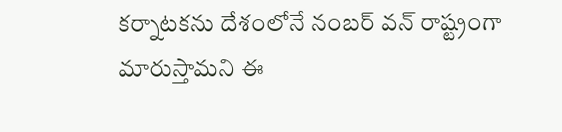కర్నాటకను దేశంలోనే నంబర్‌ ‌వన్‌ ‌రాష్ట్రంగా మారుస్తామని ఈ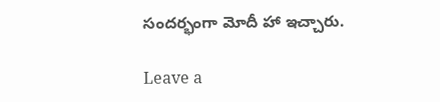సందర్భంగా మోదీ హా ఇచ్చారు.

Leave a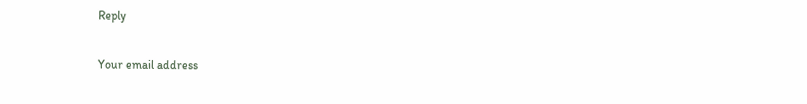Reply

Your email address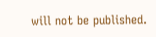will not be published.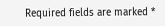Required fields are marked *